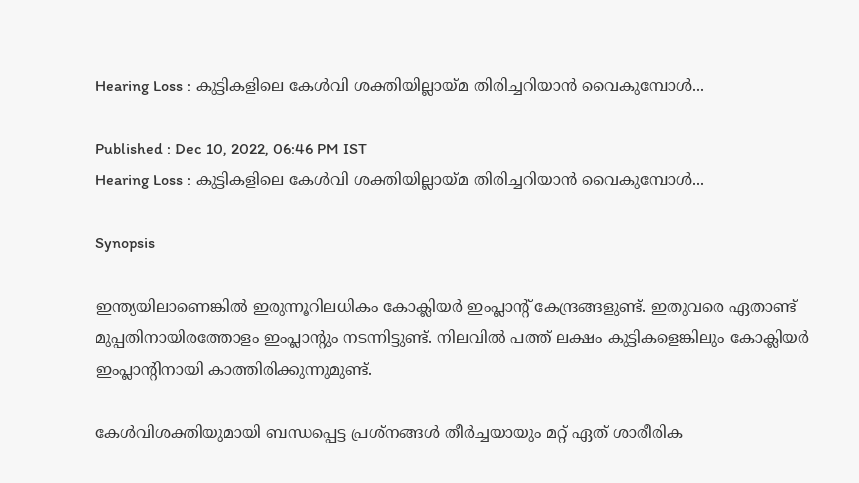Hearing Loss : കുട്ടികളിലെ കേൾവി ശക്തിയില്ലായ്മ തിരിച്ചറിയാൻ വൈകുമ്പോൾ...

Published : Dec 10, 2022, 06:46 PM IST
Hearing Loss : കുട്ടികളിലെ കേൾവി ശക്തിയില്ലായ്മ തിരിച്ചറിയാൻ വൈകുമ്പോൾ...

Synopsis

ഇന്ത്യയിലാണെങ്കിൽ ഇരുന്നൂറിലധികം കോക്ലിയർ ഇംപ്ലാന്‍റ് കേന്ദ്രങ്ങളുണ്ട്. ഇതുവരെ ഏതാണ്ട് മുപ്പതിനായിരത്തോളം ഇംപ്ലാന്‍റും നടന്നിട്ടുണ്ട്. നിലവിൽ പത്ത് ലക്ഷം കുട്ടികളെങ്കിലും കോക്ലിയർ ഇംപ്ലാന്‍റിനായി കാത്തിരിക്കുന്നുമുണ്ട്.

കേൾവിശക്തിയുമായി ബന്ധപ്പെട്ട പ്രശ്നങ്ങൾ തീർച്ചയായും മറ്റ് ഏത് ശാരീരിക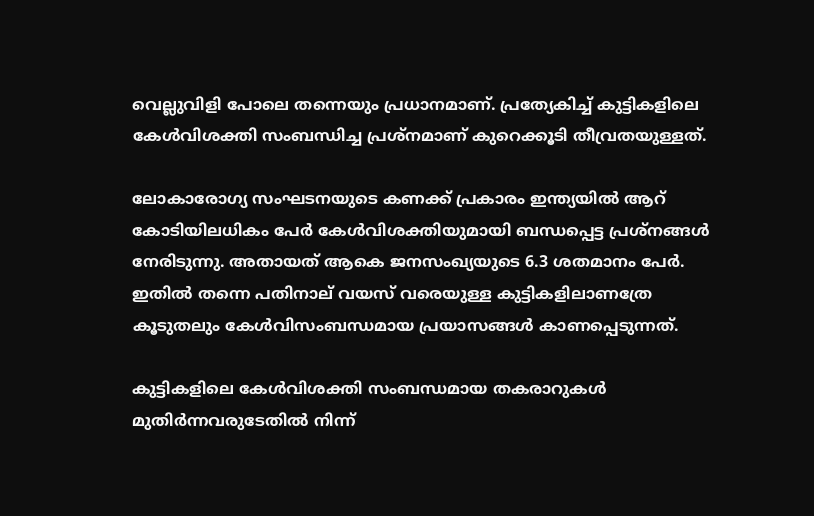വെല്ലുവിളി പോലെ തന്നെയും പ്രധാനമാണ്. പ്രത്യേകിച്ച് കുട്ടികളിലെ കേൾവിശക്തി സംബന്ധിച്ച പ്രശ്നമാണ് കുറെക്കൂടി തീവ്രതയുള്ളത്.

ലോകാരോഗ്യ സംഘടനയുടെ കണക്ക് പ്രകാരം ഇന്ത്യയിൽ ആറ് കോടിയിലധികം പേർ കേൾവിശക്തിയുമായി ബന്ധപ്പെട്ട പ്രശ്നങ്ങൾ നേരിടുന്നു. അതായത് ആകെ ജനസംഖ്യയുടെ 6.3 ശതമാനം പേർ. ഇതിൽ തന്നെ പതിനാല് വയസ് വരെയുള്ള കുട്ടികളിലാണത്രേ കൂടുതലും കേൾവിസംബന്ധമായ പ്രയാസങ്ങൾ കാണപ്പെടുന്നത്.

കുട്ടികളിലെ കേൾവിശക്തി സംബന്ധമായ തകരാറുകൾ മുതിർന്നവരുടേതിൽ നിന്ന്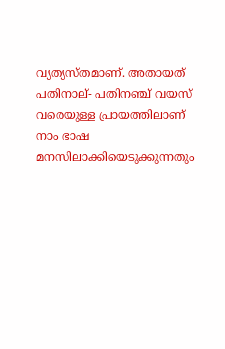വ്യത്യസ്തമാണ്. അതായത് പതിനാല്- പതിനഞ്ച് വയസ് വരെയുള്ള പ്രായത്തിലാണ് നാം ഭാഷ മനസിലാക്കിയെടുക്കുന്നതും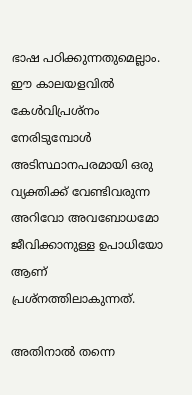ഭാഷ പഠിക്കുന്നതുമെല്ലാം. ഈ കാലയളവിൽ കേൾവിപ്രശ്നം നേരിടുമ്പോൾ അടിസ്ഥാനപരമായി ഒരു വ്യക്തിക്ക് വേണ്ടിവരുന്ന അറിവോ അവബോധമോ ജീവിക്കാനുള്ള ഉപാധിയോ ആണ് പ്രശ്നത്തിലാകുന്നത്.

അതിനാൽ തന്നെ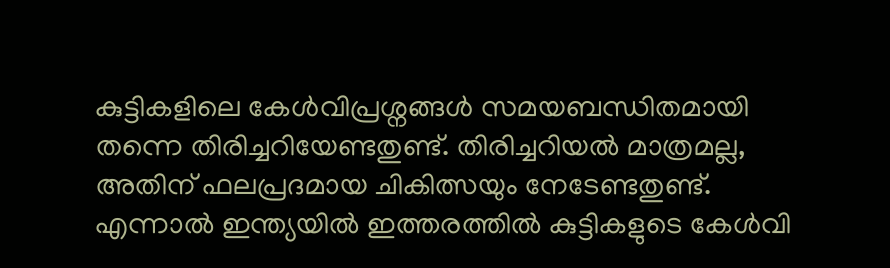കുട്ടികളിലെ കേൾവിപ്രശ്നങ്ങൾ സമയബന്ധിതമായി തന്നെ തിരിച്ചറിയേണ്ടതുണ്ട്. തിരിച്ചറിയൽ മാത്രമല്ല, അതിന് ഫലപ്രദമായ ചികിത്സയും നേടേണ്ടതുണ്ട്. എന്നാൽ ഇന്ത്യയിൽ ഇത്തരത്തിൽ കുട്ടികളുടെ കേൾവി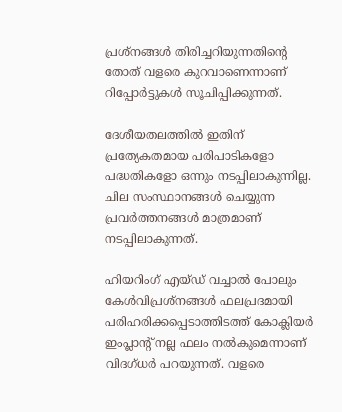പ്രശ്നങ്ങൾ തിരിച്ചറിയുന്നതിന്‍റെ തോത് വളരെ കുറവാണെന്നാണ് റിപ്പോർട്ടുകൾ സൂചിപ്പിക്കുന്നത്.

ദേശീയതലത്തിൽ ഇതിന് പ്രത്യേകതമായ പരിപാടികളോ പദ്ധതികളോ ഒന്നും നടപ്പിലാകുന്നില്ല. ചില സംസ്ഥാനങ്ങൾ ചെയ്യുന്ന പ്രവർത്തനങ്ങൾ മാത്രമാണ് നടപ്പിലാകുന്നത്.

ഹിയറിംഗ് എയ്ഡ് വച്ചാൽ പോലും കേൾവിപ്രശ്നങ്ങൾ ഫലപ്രദമായി പരിഹരിക്കപ്പെടാത്തിടത്ത് കോക്ലിയർ ഇംപ്ലാന്‍റ് നല്ല ഫലം നൽകുമെന്നാണ് വിദഗ്ധർ പറയുന്നത്. വളരെ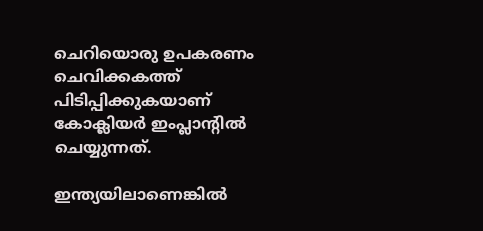ചെറിയൊരു ഉപകരണം ചെവിക്കകത്ത് പിടിപ്പിക്കുകയാണ് കോക്ലിയർ ഇംപ്ലാന്‍റിൽ ചെയ്യുന്നത്.

ഇന്ത്യയിലാണെങ്കിൽ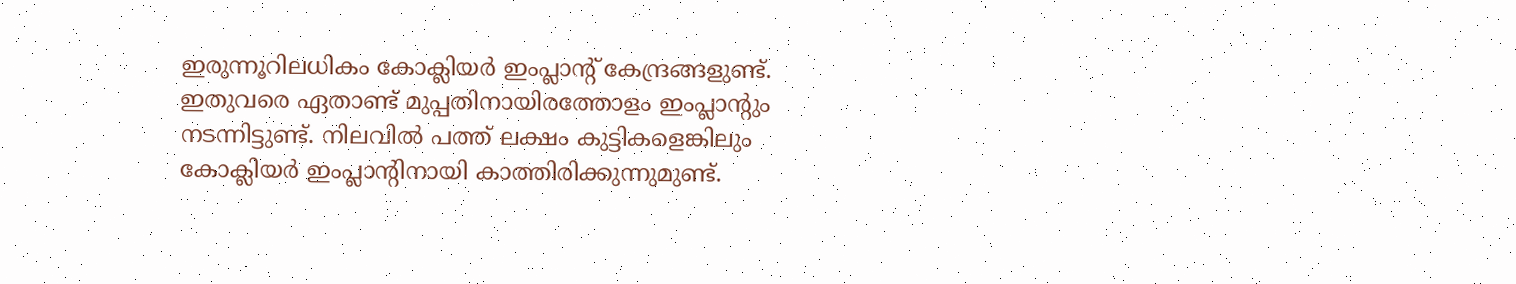ഇരുന്നൂറിലധികം കോക്ലിയർ ഇംപ്ലാന്‍റ് കേന്ദ്രങ്ങളുണ്ട്. ഇതുവരെ ഏതാണ്ട് മുപ്പതിനായിരത്തോളം ഇംപ്ലാന്‍റും നടന്നിട്ടുണ്ട്. നിലവിൽ പത്ത് ലക്ഷം കുട്ടികളെങ്കിലും കോക്ലിയർ ഇംപ്ലാന്‍റിനായി കാത്തിരിക്കുന്നുമുണ്ട്.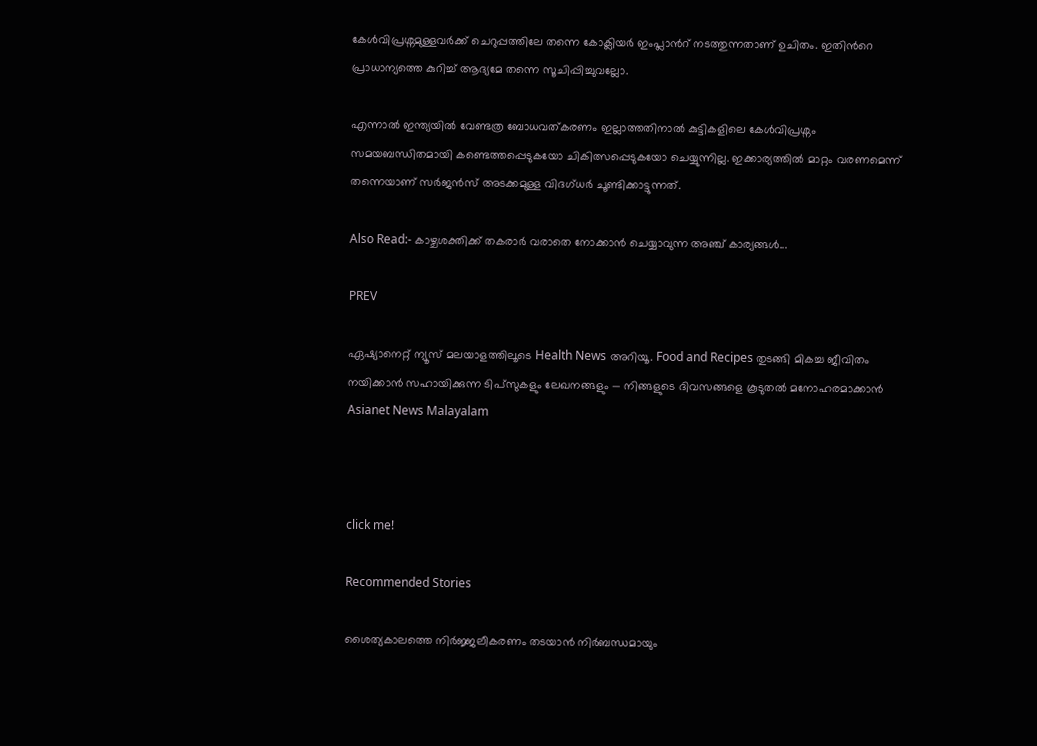കേൾവിപ്രശ്നമുള്ളവർക്ക് ചെറുപ്പത്തിലേ തന്നെ കോക്ലിയർ ഇംപ്ലാന്‍റ് നടത്തുന്നതാണ് ഉചിതം. ഇതിന്‍റെ പ്രാധാന്യത്തെ കുറിച്ച് ആദ്യമേ തന്നെ സൂചിപ്പിച്ചുവല്ലോ.

എന്നാൽ ഇന്ത്യയിൽ വേണ്ടത്ര ബോധവത്കരണം ഇല്ലാത്തതിനാൽ കുട്ടികളിലെ കേൾവിപ്രശ്നം സമയബന്ധിതമായി കണ്ടെത്തപ്പെടുകയോ ചികിത്സപ്പെടുകയോ ചെയ്യുന്നില്ല. ഇക്കാര്യത്തിൽ മാറ്റം വരണമെന്ന് തന്നെയാണ് സർജൻസ് അടക്കമുള്ള വിദഗ്ധർ ചൂണ്ടിക്കാട്ടുന്നത്.

Also Read:- കാഴ്ചശക്തിക്ക് തകരാര്‍ വരാതെ നോക്കാൻ ചെയ്യാവുന്ന അഞ്ച് കാര്യങ്ങള്‍...

PREV

ഏഷ്യാനെറ്റ് ന്യൂസ് മലയാളത്തിലൂടെ Health News അറിയൂ. Food and Recipes തുടങ്ങി മികച്ച ജീവിതം നയിക്കാൻ സഹായിക്കുന്ന ടിപ്സുകളും ലേഖനങ്ങളും — നിങ്ങളുടെ ദിവസങ്ങളെ കൂടുതൽ മനോഹരമാക്കാൻ Asianet News Malayalam



click me!

Recommended Stories

ശൈത്യകാലത്തെ നിർജ്ജലീകരണം തടയാൻ നിർബന്ധമായും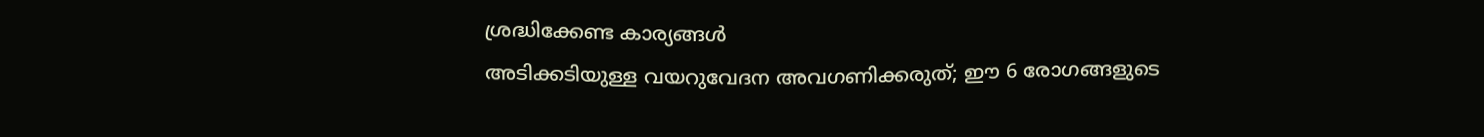ശ്രദ്ധിക്കേണ്ട കാര്യങ്ങൾ
അടിക്കടിയുള്ള വയറുവേദന അവഗണിക്കരുത്; ഈ 6 രോഗങ്ങളുടെ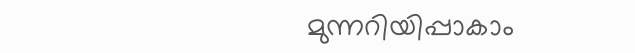മുന്നറിയിപ്പാകാം